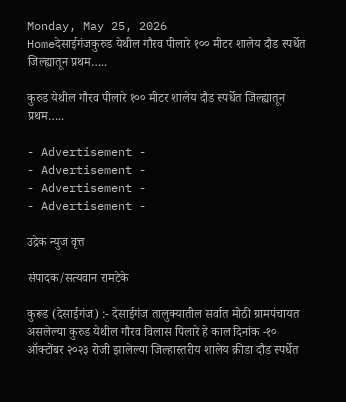Monday, May 25, 2026
Homeदेसाईगंजकुरुड येथील गौरव पीलारे १०० मीटर शालेय दौड स्पर्धेत जिल्ह्यातून प्रथम…..

कुरुड येथील गौरव पीलारे १०० मीटर शालेय दौड स्पर्धेत जिल्ह्यातून प्रथम…..

- Advertisement -
- Advertisement -
- Advertisement -
- Advertisement -

उद्रेक न्युज वृत्त

संपादक/सत्यवान रामटेके

कुरूड (देसाईगंज) :- देसाईगंज तालुक्यातील सर्वात मोठी ग्रामपंचायत असलेल्या कुरुड येथील गौरव विलास पिलारे हे काल दिनांक -१० ऑक्टोंबर २०२३ रोजी झालेल्या जिल्हास्तरीय शालेय क्रीडा दौड स्पर्धेत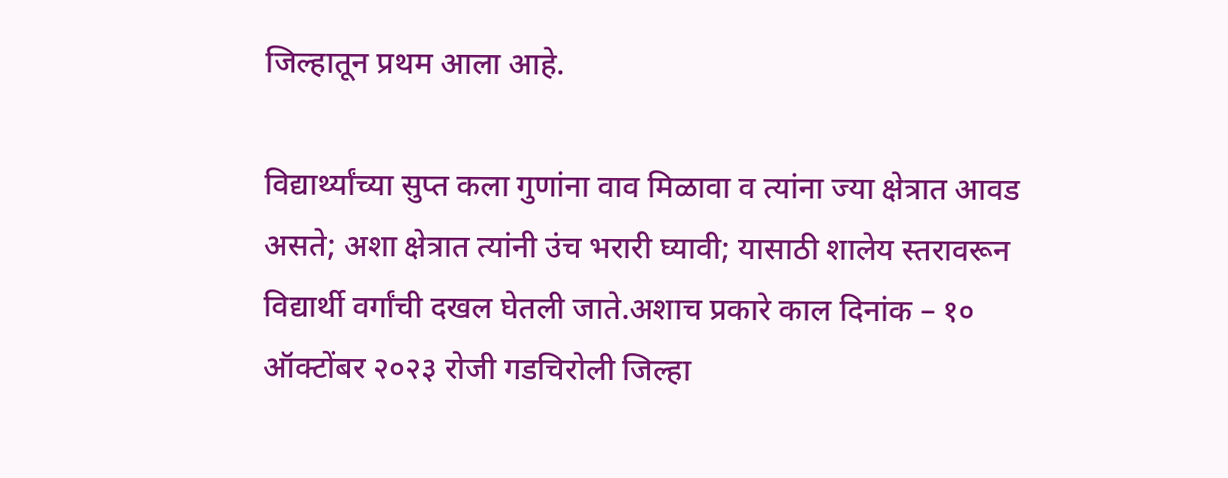जिल्हातून प्रथम आला आहे.

विद्यार्थ्यांच्या सुप्त कला गुणांना वाव मिळावा व त्यांना ज्या क्षेत्रात आवड असते; अशा क्षेत्रात त्यांनी उंच भरारी घ्यावी; यासाठी शालेय स्तरावरून विद्यार्थी वर्गांची दखल घेतली जाते.अशाच प्रकारे काल दिनांक – १० ऑक्टोंबर २०२३ रोजी गडचिरोली जिल्हा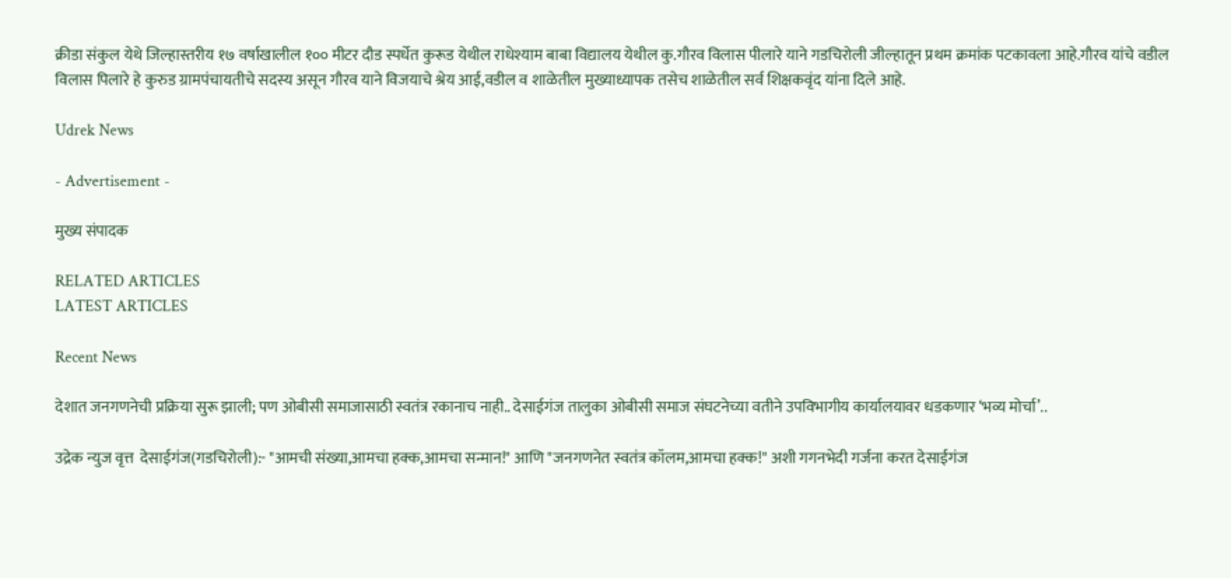क्रीडा संकुल येथे जिल्हास्तरीय १७ वर्षाखालील १०० मीटर दौड स्पर्धेत कुरूड येथील राधेश्याम बाबा विद्यालय येथील कु.गौरव विलास पीलारे याने गडचिरोली जील्हातून प्रथम क्रमांक पटकावला आहे.गौरव यांचे वडील विलास पिलारे हे कुरुड ग्रामपंचायतीचे सदस्य असून गौरव याने विजयाचे श्रेय आई,वडील व शाळेतील मुख्याध्यापक तसेच शाळेतील सर्व शिक्षकवृंद यांना दिले आहे.

Udrek News

- Advertisement -

मुख्य संपादक

RELATED ARTICLES
LATEST ARTICLES

Recent News

देशात जनगणनेची प्रक्रिया सुरू झाली; पण ओबीसी समाजासाठी स्वतंत्र रकानाच नाही.. देसाईगंज तालुका ओबीसी समाज संघटनेच्या वतीने उपविभागीय कार्यालयावर धडकणार ‘भव्य मोर्चा’..

उद्रेक न्युज वृत्त  देसाईगंज(गडचिरोली):- "आमची संख्या,आमचा हक्क,आमचा सन्मान!" आणि "जनगणनेत स्वतंत्र कॉलम,आमचा हक्क!" अशी गगनभेदी गर्जना करत देसाईगंज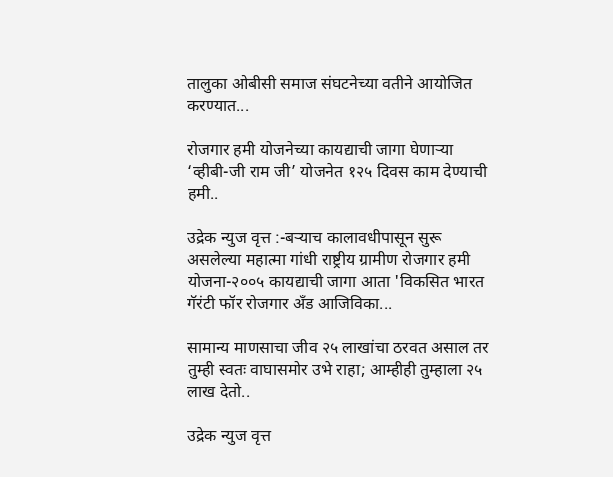तालुका ओबीसी समाज संघटनेच्या वतीने आयोजित करण्यात...

रोजगार हमी योजनेच्या कायद्याची जागा घेणाऱ्या ‘व्हीबी-जी राम जी’ योजनेत १२५ दिवस काम देण्याची हमी..

उद्रेक न्युज वृत्त :-बऱ्याच कालावधीपासून सुरू असलेल्या महात्मा गांधी राष्ट्रीय ग्रामीण रोजगार हमी योजना-२००५ कायद्याची जागा आता 'विकसित भारत गॅरंटी फॉर रोजगार अँड आजिविका...

सामान्य माणसाचा जीव २५ लाखांचा ठरवत असाल तर तुम्ही स्वतः वाघासमोर उभे राहा; आम्हीही तुम्हाला २५ लाख देतो..

उद्रेक न्युज वृत्त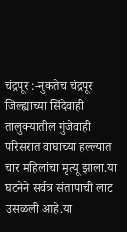चंद्रपूर :-नुकतेच चंद्रपूर जिल्ह्याच्या सिंदेवाही तालुक्यातील गुंजेवाही परिसरात वाघाच्या हल्ल्यात चार महिलांचा मृत्यू झाला.या घटनेने सर्वत्र संतापाची लाट उसळली आहे.या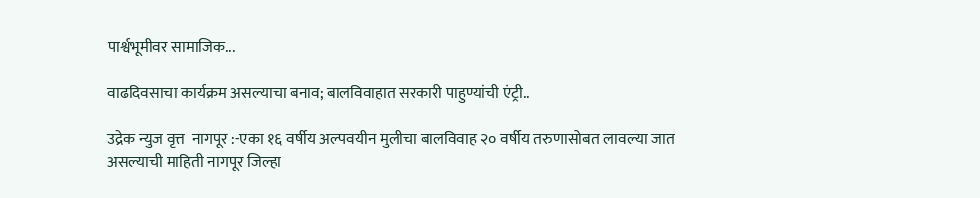पार्श्वभूमीवर सामाजिक...

वाढदिवसाचा कार्यक्रम असल्याचा बनाव; बालविवाहात सरकारी पाहुण्यांची एंट्री..

उद्रेक न्युज वृत्त  नागपूर :-एका १६ वर्षीय अल्पवयीन मुलीचा बालविवाह २० वर्षीय तरुणासोबत लावल्या जात असल्याची माहिती नागपूर जिल्हा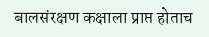बालसंरक्षण कक्षाला प्राप्त होताच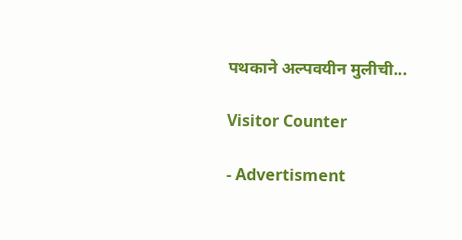पथकाने अल्पवयीन मुलीची...

Visitor Counter

- Advertisment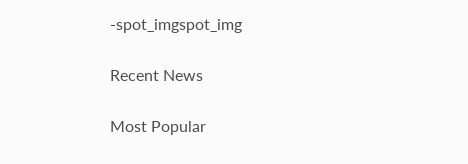-spot_imgspot_img

Recent News

Most Popular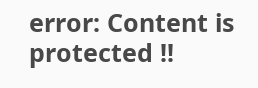error: Content is protected !!